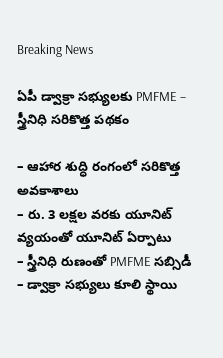Breaking News

ఏపీ డ్వాక్రా స‌భ్యుల‌కు PMFME – స్త్రీనిధి స‌రికొత్త పథకం

– ఆహార శుద్ధి రంగంలో సరికొత్త అవకాశాలు
– రు. 3 ల‌క్ష‌ల వ‌ర‌కు యూనిట్ వ్య‌యంతో యూనిట్ ఏర్పాటు
– స్త్రీనిధి రుణంతో PMFME సబ్సిడీ
– డ్వాక్రా స‌భ్యులు కూలి స్థాయి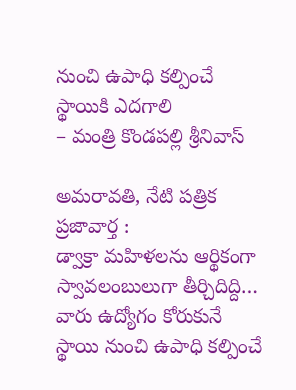నుంచి ఉపాధి కల్పించే స్థాయికి ఎదగాలి
– మంత్రి కొండ‌ప‌ల్లి శ్రీనివాస్‌

అమరావతి, నేటి పత్రిక ప్రజావార్త :
డ్వాక్రా మహిళలను ఆర్థికంగా స్వావలంబులుగా తీర్చిదిద్ది… వారు ఉద్యోగం కోరుకునే స్థాయి నుంచి ఉపాధి క‌ల్పించే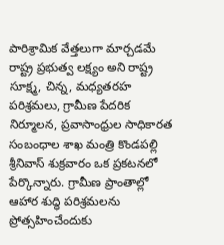పారిశ్రామిక వేత్తలుగా మార్చ‌డ‌మే రాష్ట్ర ప్ర‌భుత్వ ల‌క్ష్యం అని రాష్ట్ర సూక్ష్మ, చిన్న, మధ్యతరహ పరిశ్రమలు, గ్రామీణ పేదరిక నిర్మూలన, ప్రవాసాంధ్రుల సాధికారత సంబంధాల శాఖ మంత్రి కొండ‌ప‌ల్లి శ్రీనివాస్ శుక్ర‌వారం ఒక ప్ర‌క‌ట‌న‌లో పేర్కొన్నారు. గ్రామీణ ప్రాంతాల్లో ఆహార శుద్ధి పరిశ్రమలను ప్రోత్సహించేందుకు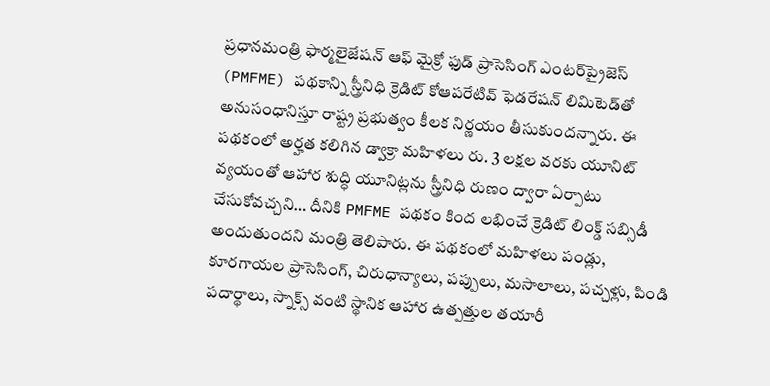ప్రధానమంత్రి ఫార్మలైజేషన్ ఆఫ్ మైక్రో ఫుడ్ ప్రాసెసింగ్ ఎంటర్‌ప్రైజెస్ (PMFME) పథకాన్ని స్త్రీనిధి క్రెడిట్ కోఆపరేటివ్ ఫెడరేషన్ లిమిటెడ్‌తో అనుసంధానిస్తూ రాష్ట్ర ప్రభుత్వం కీలక నిర్ణయం తీసుకుంద‌న్నారు. ఈ ప‌థ‌కంలో అర్హత కలిగిన డ్వాక్రా మహిళలు రు. 3 లక్షల వరకు యూనిట్ వ్యయంతో ఆహార శుద్ధి యూనిట్లను స్త్రీనిధి రుణం ద్వారా ఏర్పాటు చేసుకోవ‌చ్చ‌ని… దీనికి PMFME పథకం కింద లభించే క్రెడిట్ లింక్డ్ సబ్సిడీ అందుతుంద‌ని మంత్రి తెలిపారు. ఈ ప‌థ‌కంలో మ‌హిళ‌లు పండ్లు, కూరగాయల ప్రాసెసింగ్, చిరుధాన్యాలు, పప్పులు, మసాలాలు, పచ్చళ్లు, పిండి పదార్థాలు, స్నాక్స్ వంటి స్థానిక ఆహార ఉత్పత్తుల తయారీ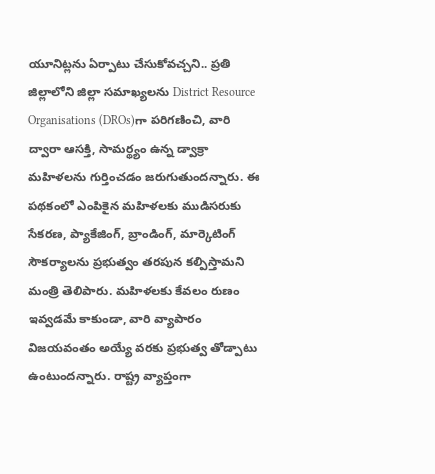యూనిట్లను ఏర్పాటు చేసుకోవ‌చ్చ‌ని.. ప్రతి జిల్లాలోని జిల్లా సమాఖ్యలను District Resource Organisations (DROs)గా పరిగణించి, వారి ద్వారా ఆసక్తి, సామర్థ్యం ఉన్న డ్వాక్రా మహిళలను గుర్తించడం జరుగుతుంద‌న్నారు. ఈ ప‌థ‌కంలో ఎంపికైన మ‌హిళ‌ల‌కు ముడిసరుకు సేకరణ, ప్యాకేజింగ్, బ్రాండింగ్, మార్కెటింగ్ సౌక‌ర్యాల‌ను ప్ర‌భుత్వం త‌ర‌పున క‌ల్పిస్తామ‌ని మంత్రి తెలిపారు. మహిళలకు కేవలం రుణం ఇవ్వడమే కాకుండా, వారి వ్యాపారం విజయవంతం అయ్యే వ‌ర‌కు ప్ర‌భుత్వ తోడ్పాటు ఉంటుంద‌న్నారు. రాష్ట్ర వ్యాప్తంగా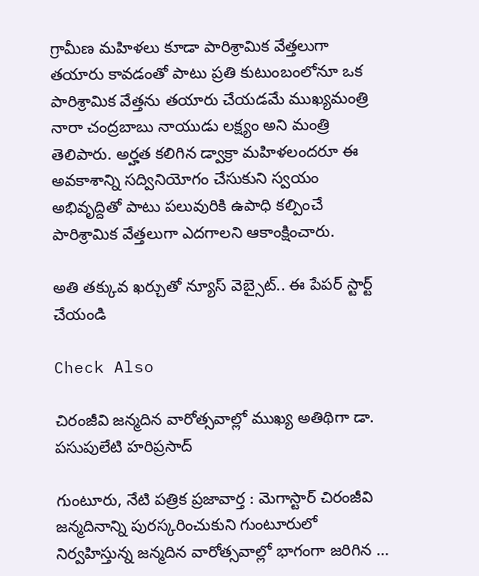గ్రామీణ మ‌హిళ‌లు కూడా పారిశ్రామిక వేత్త‌లుగా త‌యారు కావ‌డంతో పాటు ప్ర‌తి కుటుంబంలోనూ ఒక పారిశ్రామిక వేత్త‌ను త‌యారు చేయ‌డ‌మే ముఖ్య‌మంత్రి నారా చంద్ర‌బాబు నాయుడు ల‌క్ష్యం అని మంత్రి తెలిపారు. అర్హత కలిగిన డ్వాక్రా మహిళలందరూ ఈ అవకాశాన్ని సద్వినియోగం చేసుకుని స్వ‌యం అభివృద్దితో పాటు ప‌లువురికి ఉపాధి క‌ల్పించే పారిశ్రామిక వేత్త‌లుగా ఎద‌గాల‌ని ఆకాంక్షించారు.

అతి తక్కువ ఖర్చుతో న్యూస్ వెబ్సైట్.. ఈ పేపర్ స్టార్ట్ చేయండి

Check Also

చిరంజీవి జన్మదిన వారోత్సవాల్లో ముఖ్య అతిథిగా డా. పసుపులేటి హరిప్రసాద్

గుంటూరు, నేటి పత్రిక ప్రజావార్త : మెగాస్టార్ చిరంజీవి జన్మదినాన్ని పురస్కరించుకుని గుంటూరులో నిర్వహిస్తున్న జన్మదిన వారోత్సవాల్లో భాగంగా జరిగిన …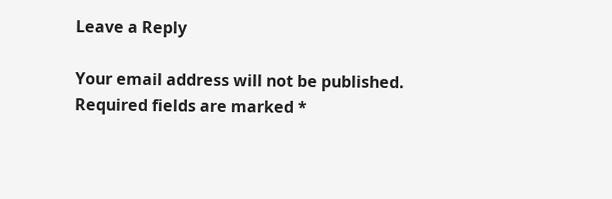Leave a Reply

Your email address will not be published. Required fields are marked *